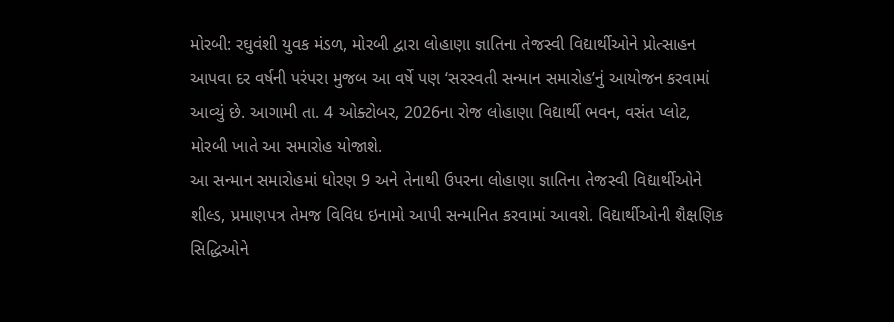મોરબી: રઘુવંશી યુવક મંડળ, મોરબી દ્વારા લોહાણા જ્ઞાતિના તેજસ્વી વિદ્યાર્થીઓને પ્રોત્સાહન આપવા દર વર્ષની પરંપરા મુજબ આ વર્ષે પણ ‘સરસ્વતી સન્માન સમારોહ’નું આયોજન કરવામાં આવ્યું છે. આગામી તા. 4 ઓક્ટોબર, 2026ના રોજ લોહાણા વિદ્યાર્થી ભવન, વસંત પ્લોટ, મોરબી ખાતે આ સમારોહ યોજાશે.
આ સન્માન સમારોહમાં ધોરણ 9 અને તેનાથી ઉપરના લોહાણા જ્ઞાતિના તેજસ્વી વિદ્યાર્થીઓને શીલ્ડ, પ્રમાણપત્ર તેમજ વિવિધ ઇનામો આપી સન્માનિત કરવામાં આવશે. વિદ્યાર્થીઓની શૈક્ષણિક સિદ્ધિઓને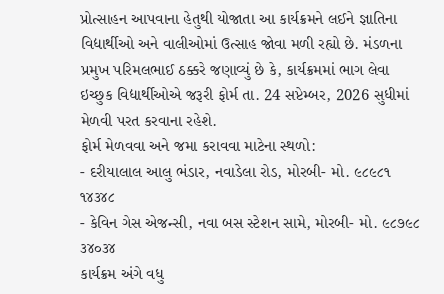પ્રોત્સાહન આપવાના હેતુથી યોજાતા આ કાર્યક્રમને લઈને જ્ઞાતિના વિદ્યાર્થીઓ અને વાલીઓમાં ઉત્સાહ જોવા મળી રહ્યો છે. મંડળના પ્રમુખ પરિમલભાઈ ઠક્કરે જણાવ્યું છે કે, કાર્યક્રમમાં ભાગ લેવા ઇચ્છુક વિદ્યાર્થીઓએ જરૂરી ફોર્મ તા. 24 સપ્ટેમ્બર, 2026 સુધીમાં મેળવી પરત કરવાના રહેશે.
ફોર્મ મેળવવા અને જમા કરાવવા માટેના સ્થળો:
- દરીયાલાલ આલુ ભંડાર, નવાડેલા રોડ, મોરબી- મો. ૯૮૯૮૧ ૧૪૩૪૮
- કેવિન ગેસ એજન્સી, નવા બસ સ્ટેશન સામે, મોરબી- મો. ૯૮૭૯૮ ૩૪૦૩૪
કાર્યક્રમ અંગે વધુ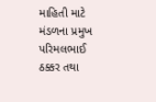માહિતી માટે મંડળના પ્રમુખ પરિમલભાઈ ઠક્કર તથા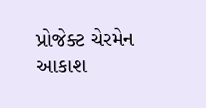પ્રોજેક્ટ ચેરમેન આકાશ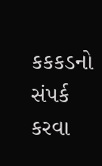કકકડનો સંપર્ક કરવા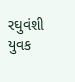રઘુવંશી યુવક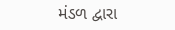મંડળ દ્વારા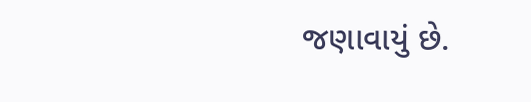જણાવાયું છે.